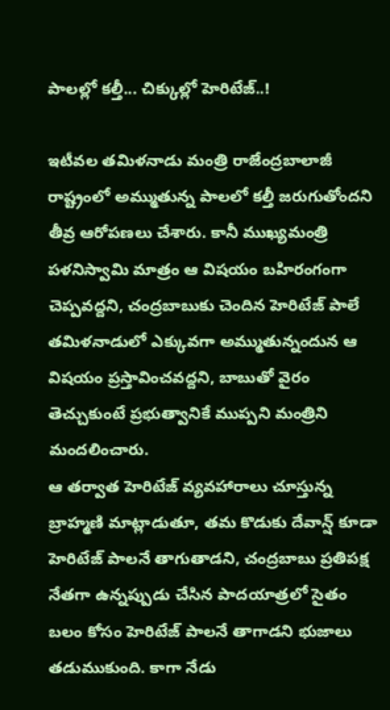పాలల్లో కల్తీ... చిక్కుల్లో హెరిటేజ్..!

ఇటీవల తమిళనాడు మంత్రి రాజేంద్రబాలాజీ రాష్ట్రంలో అమ్ముతున్న పాలలో కల్తీ జరుగుతోందని తీవ్ర ఆరోపణలు చేశారు. కానీ ముఖ్యమంత్రి పళనిస్వామి మాత్రం ఆ విషయం బహిరంగంగా చెప్పవద్దని, చంద్రబాబుకు చెందిన హెరిటేజ్ పాలే తమిళనాడులో ఎక్కువగా అమ్ముతున్నందున ఆ విషయం ప్రస్తావించవద్దని, బాబుతో వైరం తెచ్చుకుంటే ప్రభుత్వానికే ముప్పని మంత్రిని మందలించారు.
ఆ తర్వాత హెరిటేజ్ వ్యవహారాలు చూస్తున్న బ్రాహ్మణి మాట్లాడుతూ, తమ కొడుకు దేవాన్ష్ కూడా హెరిటేజ్ పాలనే తాగుతాడని, చంద్రబాబు ప్రతిపక్ష నేతగా ఉన్నప్పుడు చేసిన పాదయాత్రలో సైతం బలం కోసం హెరిటేజ్ పాలనే తాగాడని భుజాలు తడుముకుంది. కాగా నేడు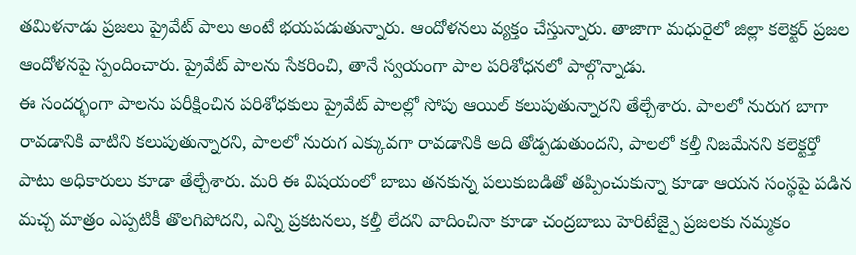తమిళనాడు ప్రజలు ప్రైవేట్ పాలు అంటే భయపడుతున్నారు. ఆందోళనలు వ్యక్తం చేస్తున్నారు. తాజాగా మధురైలో జిల్లా కలెక్టర్ ప్రజల ఆందోళనపై స్పందించారు. ప్రైవేట్ పాలను సేకరించి, తానే స్వయంగా పాల పరిశోధనలో పాల్గొన్నాడు.
ఈ సందర్భంగా పాలను పరీక్షించిన పరిశోధకులు ప్రైవేట్ పాలల్లో సోపు ఆయిల్ కలుపుతున్నారని తేల్చేశారు. పాలలో నురుగ బాగా రావడానికి వాటిని కలుపుతున్నారని, పాలలో నురుగ ఎక్కువగా రావడానికి అది తోడ్పడుతుందని, పాలలో కల్తీ నిజమేనని కలెక్టర్తో పాటు అధికారులు కూడా తేల్చేశారు. మరి ఈ విషయంలో బాబు తనకున్న పలుకుబడితో తప్పించుకున్నా కూడా ఆయన సంస్థపై పడిన మచ్చ మాత్రం ఎప్పటికీ తొలగిపోదని, ఎన్ని ప్రకటనలు, కల్తీ లేదని వాదించినా కూడా చంద్రబాబు హెరిటేజ్పై ప్రజలకు నమ్మకం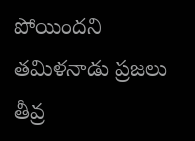పోయిందని తమిళనాడు ప్రజలు తీవ్ర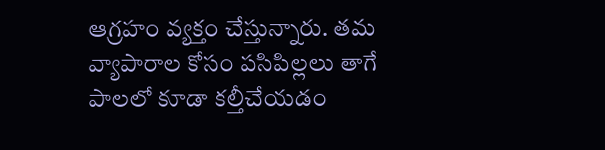ఆగ్రహం వ్యక్తం చేస్తున్నారు. తమ వ్యాపారాల కోసం పసిపిల్లలు తాగే పాలలో కూడా కల్తీచేయడం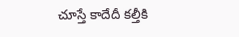చూస్తే కాదేదీ కల్తీకి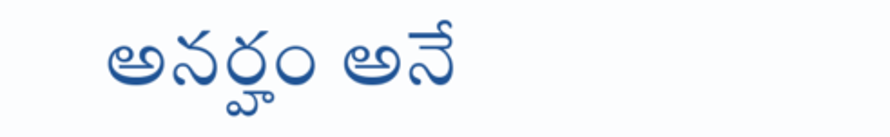అనర్హం అనే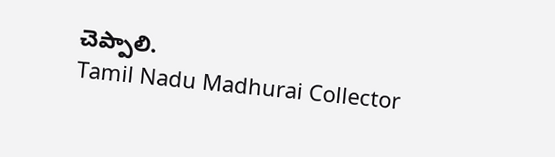చెప్పాలి.
Tamil Nadu Madhurai Collector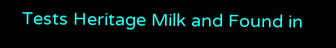Tests Heritage Milk and Found in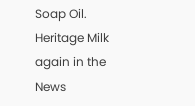Soap Oil.
Heritage Milk again in the News